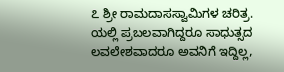೭ ಶ್ರೀ ರಾಮದಾಸಸ್ವಾಮಿಗಳ ಚರಿತ್ರ. ಯಲ್ಲಿ ಪ್ರಬಲವಾಗಿದ್ದರೂ ಸಾಧುತ್ಸದ ಲವಲೇಶವಾದರೂ ಅವನಿಗೆ ಇದ್ದಿಲ್ಲ,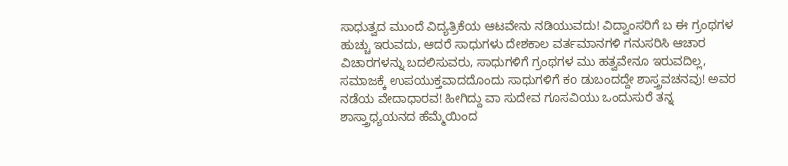ಸಾಧುತ್ವದ ಮುಂದೆ ವಿದ್ಯತ್ರಿಕೆಯ ಆಟವೇನು ನಡಿಯುವದು! ವಿದ್ವಾಂಸರಿಗೆ ಬ ಈ ಗ್ರಂಥಗಳ ಹುಚ್ಚು ಇರುವದು, ಆದರೆ ಸಾಧುಗಳು ದೇಶಕಾಲ ವರ್ತಮಾನಗಳಿ ಗನುಸರಿಸಿ ಆಚಾರ ವಿಚಾರಗಳನ್ನು ಬದಲಿಸುವರು, ಸಾಧುಗಳಿಗೆ ಗ್ರಂಥಗಳ ಮು ಹತ್ವವೇನೂ ಇರುವದಿಲ್ಲ, ಸಮಾಜಕ್ಕೆ ಉಪಯುಕ್ತವಾದದೊಂದು ಸಾಧುಗಳಿಗೆ ಕo ಡುಬಂದದ್ದೇ ಶಾಸ್ತ್ರವಚನವು! ಅವರ ನಡೆಯ ವೇದಾಧಾರವ! ಹೀಗಿದ್ದು ವಾ ಸುದೇವ ಗೂಸವಿಯು ಒಂದುಸುರೆ ತನ್ನ ಶಾಸ್ತ್ರಾಧ್ಯಯನದ ಹೆಮ್ಮೆಯಿಂದ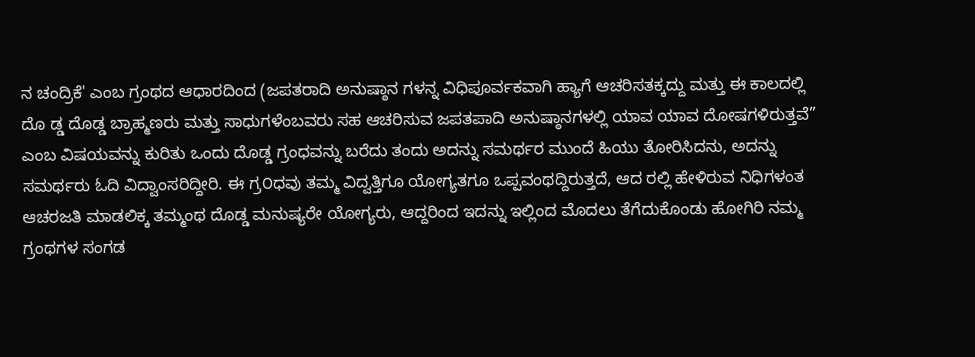ನ ಚಂದ್ರಿಕೆ' ಎಂಬ ಗ್ರಂಥದ ಆಧಾರದಿಂದ (ಜಪತರಾದಿ ಅನುಷ್ಠಾನ ಗಳನ್ನ ವಿಧಿಪೂರ್ವಕವಾಗಿ ಹ್ಯಾಗೆ ಆಚರಿಸತಕ್ಕದ್ದು ಮತ್ತು ಈ ಕಾಲದಲ್ಲಿ ದೊ ಡ್ಡ ದೊಡ್ಡ ಬ್ರಾಹ್ಮಣರು ಮತ್ತು ಸಾಧುಗಳೆಂಬವರು ಸಹ ಆಚರಿಸುವ ಜಪತಪಾದಿ ಅನುಷ್ಠಾನಗಳಲ್ಲಿ ಯಾವ ಯಾವ ದೋಷಗಳಿರುತ್ತವೆ” ಎಂಬ ವಿಷಯವನ್ನು ಕುರಿತು ಒಂದು ದೊಡ್ಡ ಗ್ರಂಧವನ್ನು ಬರೆದು ತಂದು ಅದನ್ನು ಸಮರ್ಥರ ಮುಂದೆ ಹಿಯು ತೋರಿಸಿದನು, ಅದನ್ನು ಸಮರ್ಥರು ಓದಿ ವಿದ್ವಾಂಸರಿದ್ದೀರಿ. ಈ ಗ್ರ೦ಧವು ತಮ್ಮ ವಿದ್ವತ್ತಿಗೂ ಯೋಗ್ಯತಗೂ ಒಪ್ಪವಂಥದ್ದಿರುತ್ತದೆ, ಆದ ರಲ್ಲಿ ಹೇಳಿರುವ ನಿಧಿಗಳಂತ ಆಚರಜತಿ ಮಾಡಲಿಕ್ಕ ತಮ್ಮಂಥ ದೊಡ್ಡ ಮನುಷ್ಯರೇ ಯೋಗ್ಯರು, ಆದ್ದರಿಂದ ಇದನ್ನು ಇಲ್ಲಿಂದ ಮೊದಲು ತೆಗೆದುಕೊಂಡು ಹೋಗಿರಿ ನಮ್ಮ ಗ್ರಂಥಗಳ ಸಂಗಡ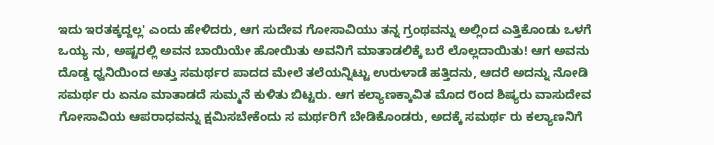ಇದು ಇರತಕ್ಕದ್ದಲ್ಲ' ಎಂದು ಹೇಳಿದರು, ಆಗ ಸುದೇವ ಗೋಸಾವಿಯು ತನ್ನ ಗ್ರಂಥವನ್ನು ಅಲ್ಲಿಂದ ಎತ್ತಿಕೊಂಡು ಒಳಗೆ ಒಯ್ಯ ನು, ಅಷ್ಟರಲ್ಲಿ ಅವನ ಬಾಯಿಯೇ ಹೋಯಿತು ಅವನಿಗೆ ಮಾತಾಡಲಿಕ್ಕೆ ಬರೆ ಲೊಲ್ಲದಾಯಿತು! ಆಗ ಅವನು ದೊಡ್ಡ ಧ್ವನಿಯಿಂದ ಅತ್ತು ಸಮರ್ಥರ ಪಾದದ ಮೇಲೆ ತಲೆಯನ್ನಿಟ್ಟು ಉರುಳಾಡೆ ಹತ್ತಿದನು, ಆದರೆ ಅದನ್ನು ನೋಡಿ ಸಮರ್ಥ ರು ಏನೂ ಮಾತಾಡದೆ ಸುಮ್ಮನೆ ಕುಳಿತು ಬಿಟ್ಟರು. ಆಗ ಕಲ್ಯಾಣಕ್ಕಾವಿತ ಮೊದ ೮ಂದ ಶಿಷ್ಯರು ವಾಸುದೇವ ಗೋಸಾವಿಯ ಆಪರಾಧವನ್ನು ಕ್ಷಮಿಸಬೇಕೆಂದು ಸ ಮರ್ಥರಿಗೆ ಬೇಡಿಕೊಂಡರು, ಅದಕ್ಕೆ ಸಮರ್ಥ ರು ಕಲ್ಯಾಣನಿಗೆ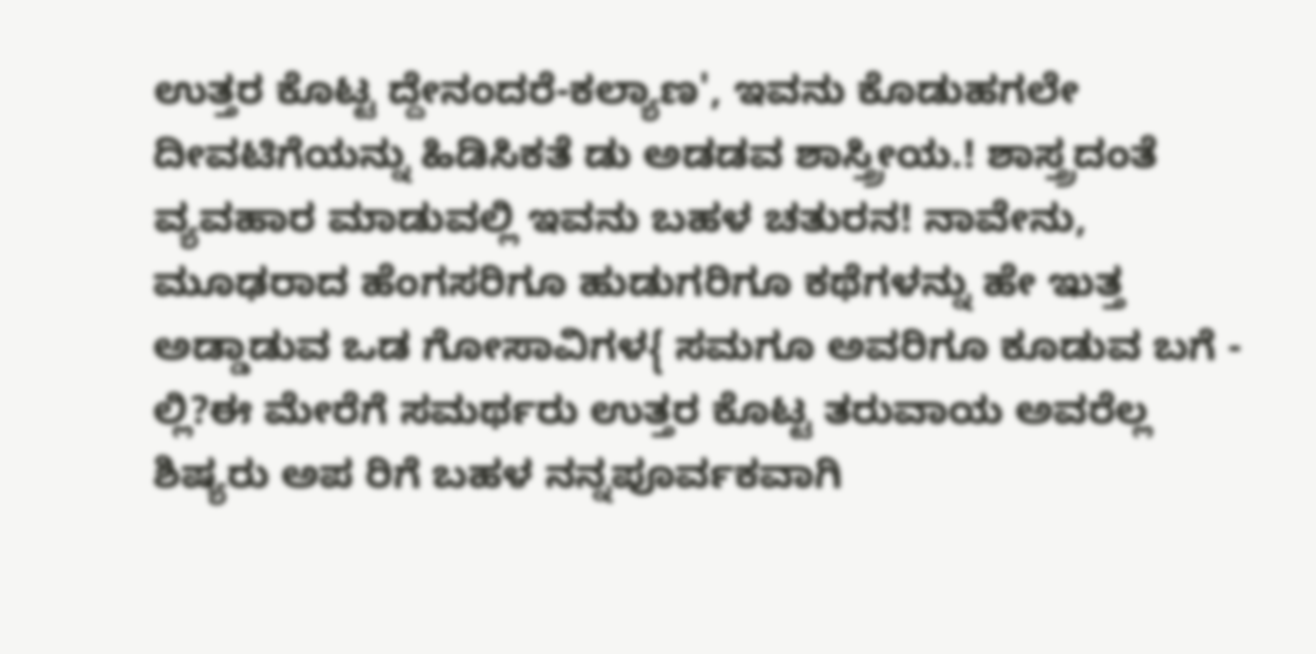ಉತ್ತರ ಕೊಟ್ಟ ದ್ದೇನಂದರೆ-ಕಲ್ಯಾಣ', ಇವನು ಕೊಡುಹಗಲೇ ದೀವಟಿಗೆಯನ್ನು ಹಿಡಿಸಿಕತೆ ಡು ಅಡಡವ ಶಾಸ್ತ್ರೀಯ.! ಶಾಸ್ತ್ರದಂತೆ ವ್ಯವಹಾರ ಮಾಡುವಲ್ಲಿ ಇವನು ಬಹಳ ಚತುರನ! ನಾವೇನು, ಮೂಢರಾದ ಹೆಂಗಸರಿಗೂ ಹುಡುಗರಿಗೂ ಕಥೆಗಳನ್ನು ಹೇ ಇುತ್ತ ಅಡ್ಡಾಡುವ ಒಡ ಗೋಸಾವಿಗಳ{ ಸಮಗೂ ಅವರಿಗೂ ಕೂಡುವ ಬಗೆ - ಲ್ಲಿ?ಈ ಮೇರೆಗೆ ಸಮರ್ಥರು ಉತ್ತರ ಕೊಟ್ಟ ತರುವಾಯ ಅವರೆಲ್ಲ ಶಿಷ್ಯರು ಅಪ ರಿಗೆ ಬಹಳ ನನ್ನಪೂರ್ವಕವಾಗಿ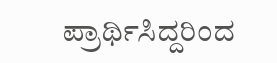ಪ್ರಾರ್ಥಿಸಿದ್ದರಿಂದ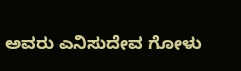ಅವರು ಎನಿಸುದೇವ ಗೋಳು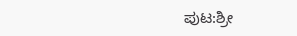ಪುಟ:ಶ್ರೀ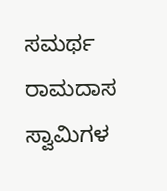ಸಮರ್ಥ ರಾಮದಾಸ ಸ್ವಾಮಿಗಳ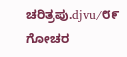ಚರಿತ್ರಪು.djvu/೮೯
ಗೋಚರ